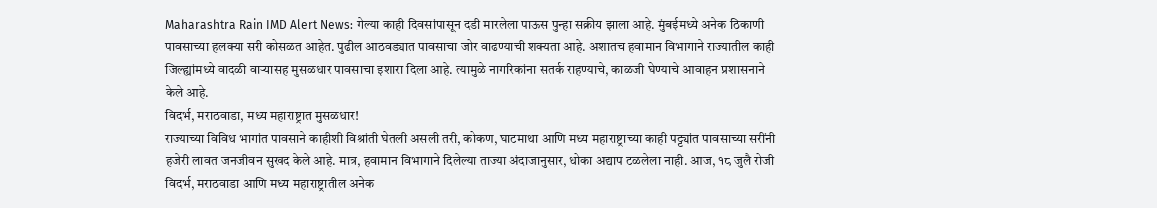Maharashtra Rain IMD Alert News: गेल्या काही दिवसांपासून दडी मारलेला पाऊस पुन्हा सक्रीय झाला आहे. मुंबईमध्ये अनेक ठिकाणी पावसाच्या हलक्या सरी कोसळत आहेत. पुढील आठवड्यात पावसाचा जोर वाढण्याची शक्यता आहे. अशातच हवामान विभागाने राज्यातील काही जिल्ह्यांमध्ये वादळी वाऱ्यासह मुसळधार पावसाचा इशारा दिला आहे. त्यामुळे नागरिकांना सतर्क राहण्याचे, काळजी घेण्याचे आवाहन प्रशासनाने केले आहे.
विदर्भ, मराठवाडा, मध्य महाराष्ट्रात मुसळधार!
राज्याच्या विविध भागांत पावसाने काहीशी विश्रांती घेतली असली तरी, कोकण, घाटमाथा आणि मध्य महाराष्ट्राच्या काही पट्ट्यांत पावसाच्या सरींनी हजेरी लावत जनजीवन सुखद केले आहे. मात्र, हवामान विभागाने दिलेल्या ताज्या अंदाजानुसार, धोका अद्याप टळलेला नाही. आज, १८ जुलै रोजी विदर्भ, मराठवाडा आणि मध्य महाराष्ट्रातील अनेक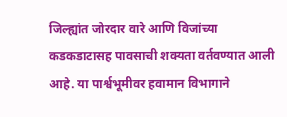जिल्ह्यांत जोरदार वारे आणि विजांच्या कडकडाटासह पावसाची शक्यता वर्तवण्यात आली आहे. या पार्श्वभूमीवर हवामान विभागाने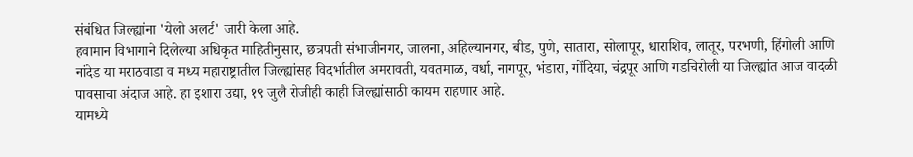संबंधित जिल्ह्यांना 'येलो अलर्ट' जारी केला आहे.
हवामान विभागाने दिलेल्या अधिकृत माहितीनुसार, छत्रपती संभाजीनगर, जालना, अहिल्यानगर, बीड, पुणे, सातारा, सोलापूर, धाराशिव, लातूर, परभणी, हिंगोली आणि नांदेड या मराठवाडा व मध्य महाराष्ट्रातील जिल्ह्यांसह विदर्भातील अमरावती, यवतमाळ, वर्धा, नागपूर, भंडारा, गोंदिया, चंद्रपूर आणि गडचिरोली या जिल्ह्यांत आज वादळी पावसाचा अंदाज आहे. हा इशारा उद्या, १९ जुलै रोजीही काही जिल्ह्यांसाठी कायम राहणार आहे.
यामध्ये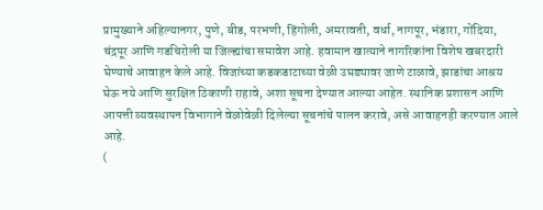प्रामुख्याने अहिल्यानगर, पुणे, बीड, परभणी, हिंगोली, अमरावती, वर्धा, नागपूर, भंडारा, गोंदिया, चंद्रपूर आणि गडचिरोली या जिल्ह्यांचा समावेश आहे. हवामान खात्याने नागरिकांना विशेष खबरदारी घेण्याचे आवाहन केले आहे. विजांच्या कडकडाटाच्या वेळी उघड्यावर जाणे टाळावे, झाडांचा आश्रय घेऊ नये आणि सुरक्षित ठिकाणी राहावे, अशा सूचना देण्यात आल्या आहेत. स्थानिक प्रशासन आणि आपत्ती व्यवस्थापन विभागाने वेळोवेळी दिलेल्या सूचनांचे पालन करावे, असे आवाहनही करण्यात आले आहे.
(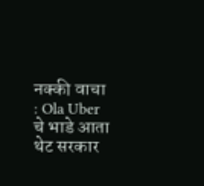नक्की वाचा : Ola Uber चे भाडे आता थेट सरकार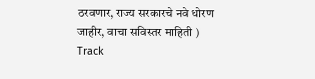ठरवणार, राज्य सरकारचे नवे धोरण जाहीर, वाचा सविस्तर माहिती )
Track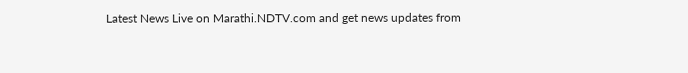Latest News Live on Marathi.NDTV.com and get news updates from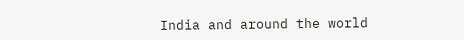India and around the world